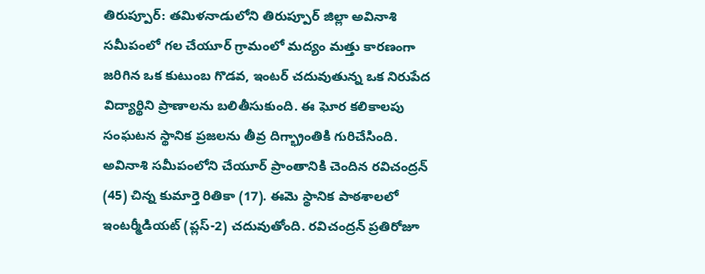తిరుప్పూర్: తమిళనాడులోని తిరుప్పూర్ జిల్లా అవినాశి సమీపంలో గల చేయూర్ గ్రామంలో మద్యం మత్తు కారణంగా జరిగిన ఒక కుటుంబ గొడవ, ఇంటర్ చదువుతున్న ఒక నిరుపేద విద్యార్థిని ప్రాణాలను బలితీసుకుంది. ఈ ఘోర కలికాలపు సంఘటన స్థానిక ప్రజలను తీవ్ర దిగ్భ్రాంతికి గురిచేసింది.
అవినాశి సమీపంలోని చేయూర్ ప్రాంతానికి చెందిన రవిచంద్రన్ (45) చిన్న కుమార్తె రితికా (17). ఈమె స్థానిక పాఠశాలలో ఇంటర్మీడియట్ (ప్లస్-2) చదువుతోంది. రవిచంద్రన్ ప్రతిరోజూ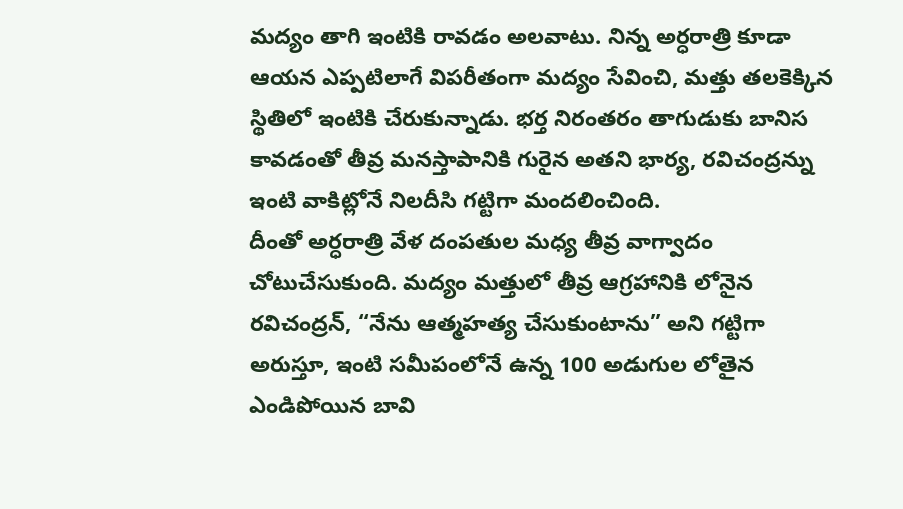మద్యం తాగి ఇంటికి రావడం అలవాటు. నిన్న అర్ధరాత్రి కూడా ఆయన ఎప్పటిలాగే విపరీతంగా మద్యం సేవించి, మత్తు తలకెక్కిన స్థితిలో ఇంటికి చేరుకున్నాడు. భర్త నిరంతరం తాగుడుకు బానిస కావడంతో తీవ్ర మనస్తాపానికి గురైన అతని భార్య, రవిచంద్రన్ను ఇంటి వాకిట్లోనే నిలదీసి గట్టిగా మందలించింది.
దీంతో అర్ధరాత్రి వేళ దంపతుల మధ్య తీవ్ర వాగ్వాదం చోటుచేసుకుంది. మద్యం మత్తులో తీవ్ర ఆగ్రహానికి లోనైన రవిచంద్రన్, “నేను ఆత్మహత్య చేసుకుంటాను” అని గట్టిగా అరుస్తూ, ఇంటి సమీపంలోనే ఉన్న 100 అడుగుల లోతైన ఎండిపోయిన బావి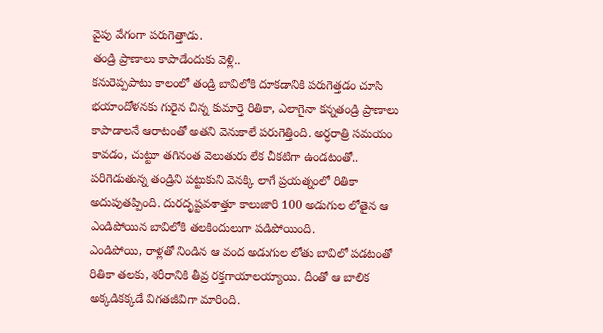వైపు వేగంగా పరుగెత్తాడు.
తండ్రి ప్రాణాలు కాపాడేందుకు వెళ్లి..
కనురెప్పపాటు కాలంలో తండ్రి బావిలోకి దూకడానికి పరుగెత్తడం చూసి భయాందోళనకు గురైన చిన్న కుమార్తె రితికా, ఎలాగైనా కన్నతండ్రి ప్రాణాలు కాపాడాలనే ఆరాటంతో అతని వెనుకాలే పరుగెత్తింది. అర్ధరాత్రి సమయం కావడం, చుట్టూ తగినంత వెలుతురు లేక చీకటిగా ఉండటంతో.. పరిగెడుతున్న తండ్రిని పట్టుకుని వెనక్కి లాగే ప్రయత్నంలో రితికా అదుపుతప్పింది. దురదృష్టవశాత్తూ కాలుజారి 100 అడుగుల లోతైన ఆ ఎండిపోయిన బావిలోకి తలకిందులుగా పడిపోయింది.
ఎండిపోయి, రాళ్లతో నిండిన ఆ వంద అడుగుల లోతు బావిలో పడటంతో రితికా తలకు, శరీరానికి తీవ్ర రక్తగాయాలయ్యాయి. దీంతో ఆ బాలిక అక్కడికక్కడే విగతజీవిగా మారింది.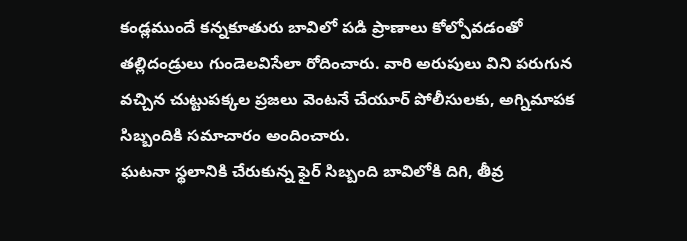కండ్లముందే కన్నకూతురు బావిలో పడి ప్రాణాలు కోల్పోవడంతో తల్లిదండ్రులు గుండెలవిసేలా రోదించారు. వారి అరుపులు విని పరుగున వచ్చిన చుట్టుపక్కల ప్రజలు వెంటనే చేయూర్ పోలీసులకు, అగ్నిమాపక సిబ్బందికి సమాచారం అందించారు.
ఘటనా స్థలానికి చేరుకున్న ఫైర్ సిబ్బంది బావిలోకి దిగి, తీవ్ర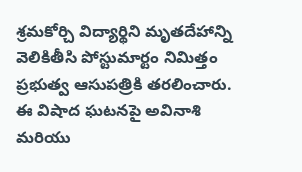శ్రమకోర్చి విద్యార్థిని మృతదేహాన్ని వెలికితీసి పోస్టుమార్టం నిమిత్తం ప్రభుత్వ ఆసుపత్రికి తరలించారు. ఈ విషాద ఘటనపై అవినాశి మరియు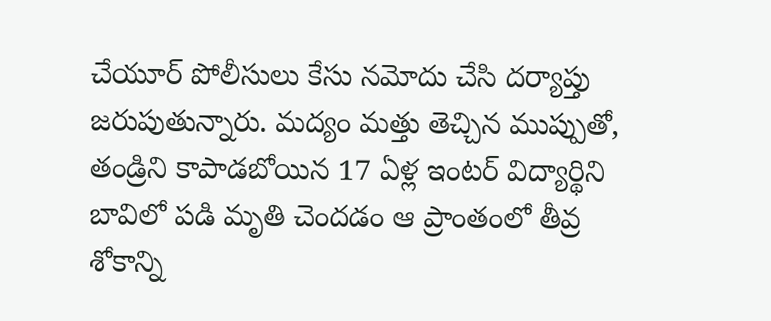చేయూర్ పోలీసులు కేసు నమోదు చేసి దర్యాప్తు జరుపుతున్నారు. మద్యం మత్తు తెచ్చిన ముప్పుతో, తండ్రిని కాపాడబోయిన 17 ఏళ్ల ఇంటర్ విద్యార్థిని బావిలో పడి మృతి చెందడం ఆ ప్రాంతంలో తీవ్ర శోకాన్ని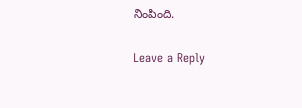నింపింది.

Leave a Reply